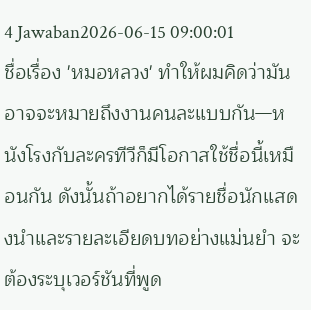4 Jawaban2026-06-15 09:00:01
ชื่อเรื่อง 'หมอหลวง' ทำให้ผมคิดว่ามันอาจจะหมายถึงงานคนละแบบกัน—หนังโรงกับละครทีวีก็มีโอกาสใช้ชื่อนี้เหมือนกัน ดังนั้นถ้าอยากได้รายชื่อนักแสดงนำและรายละเอียดบทอย่างแม่นยำ จะต้องระบุเวอร์ชันที่พูด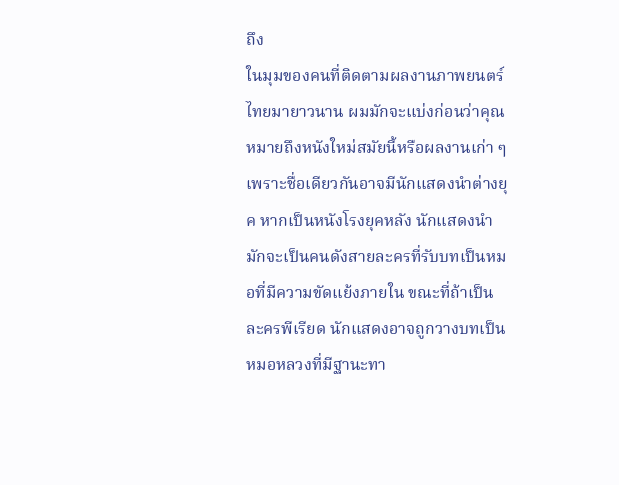ถึง
ในมุมของคนที่ติดตามผลงานภาพยนตร์ไทยมายาวนาน ผมมักจะแบ่งก่อนว่าคุณหมายถึงหนังใหม่สมัยนี้หรือผลงานเก่า ๆ เพราะชื่อเดียวกันอาจมีนักแสดงนำต่างยุค หากเป็นหนังโรงยุคหลัง นักแสดงนำมักจะเป็นคนดังสายละครที่รับบทเป็นหมอที่มีความขัดแย้งภายใน ขณะที่ถ้าเป็นละครพีเรียด นักแสดงอาจถูกวางบทเป็นหมอหลวงที่มีฐานะทา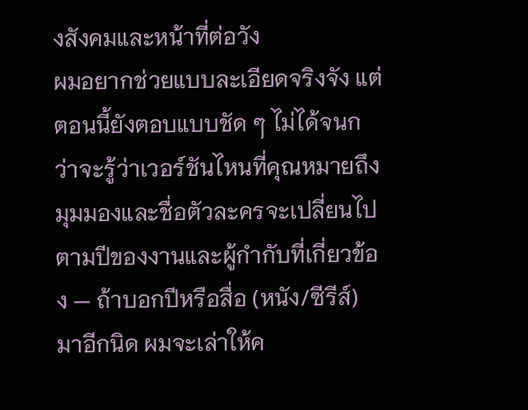งสังคมและหน้าที่ต่อวัง
ผมอยากช่วยแบบละเอียดจริงจัง แต่ตอนนี้ยังตอบแบบชัด ๆ ไม่ได้จนกว่าจะรู้ว่าเวอร์ชันไหนที่คุณหมายถึง มุมมองและชื่อตัวละครจะเปลี่ยนไปตามปีของงานและผู้กำกับที่เกี่ยวข้อง — ถ้าบอกปีหรือสื่อ (หนัง/ซีรีส์) มาอีกนิด ผมจะเล่าให้ค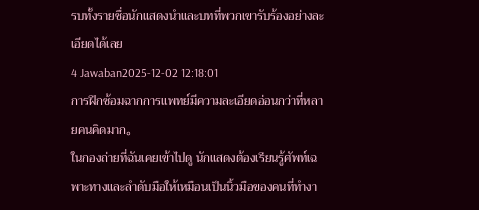รบทั้งรายชื่อนักแสดงนำและบทที่พวกเขารับร้องอย่างละเอียดได้เลย
4 Jawaban2025-12-02 12:18:01
การฝึกซ้อมฉากการแพทย์มีความละเอียดอ่อนกว่าที่หลายคนคิดมาก。
ในกองถ่ายที่ฉันเคยเข้าไปดู นักแสดงต้องเรียนรู้ศัพท์เฉพาะทางและลำดับมือให้เหมือนเป็นนิ้วมือของคนที่ทำงา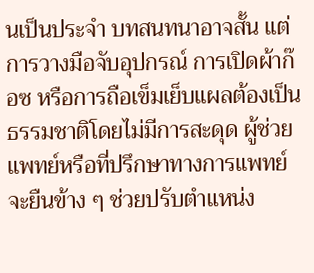นเป็นประจำ บทสนทนาอาจสั้น แต่การวางมือจับอุปกรณ์ การเปิดผ้าก๊อซ หรือการถือเข็มเย็บแผลต้องเป็นธรรมชาติโดยไม่มีการสะดุด ผู้ช่วยแพทย์หรือที่ปรึกษาทางการแพทย์จะยืนข้าง ๆ ช่วยปรับตำแหน่ง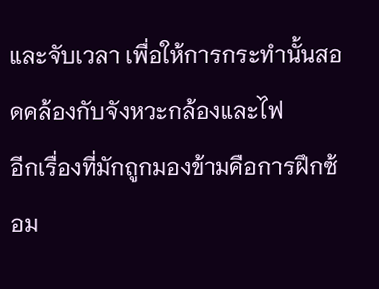และจับเวลา เพื่อให้การกระทำนั้นสอดคล้องกับจังหวะกล้องและไฟ
อีกเรื่องที่มักถูกมองข้ามคือการฝึกซ้อม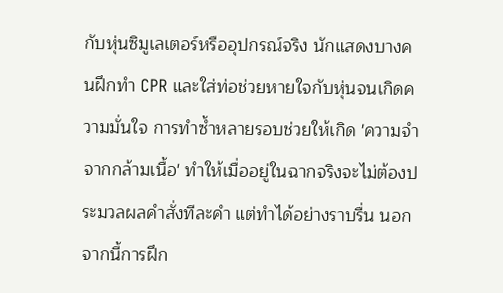กับหุ่นซิมูเลเตอร์หรืออุปกรณ์จริง นักแสดงบางคนฝึกทำ CPR และใส่ท่อช่วยหายใจกับหุ่นจนเกิดความมั่นใจ การทำซ้ำหลายรอบช่วยให้เกิด 'ความจำจากกล้ามเนื้อ' ทำให้เมื่ออยู่ในฉากจริงจะไม่ต้องประมวลผลคำสั่งทีละคำ แต่ทำได้อย่างราบรื่น นอกจากนี้การฝึก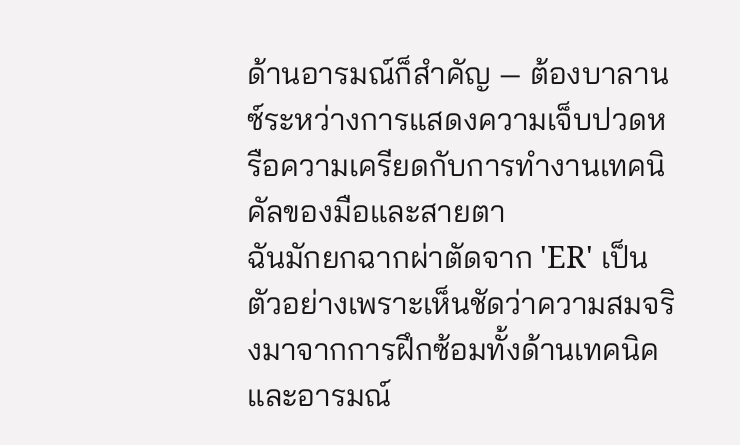ด้านอารมณ์ก็สำคัญ — ต้องบาลานซ์ระหว่างการแสดงความเจ็บปวดหรือความเครียดกับการทำงานเทคนิคัลของมือและสายตา
ฉันมักยกฉากผ่าตัดจาก 'ER' เป็นตัวอย่างเพราะเห็นชัดว่าความสมจริงมาจากการฝึกซ้อมทั้งด้านเทคนิคและอารมณ์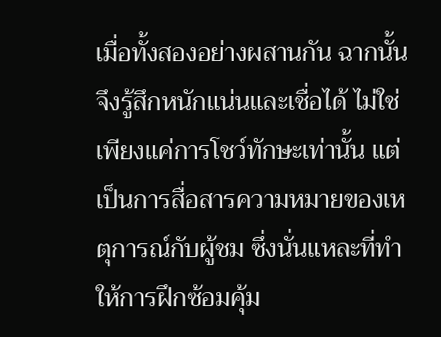เมื่อทั้งสองอย่างผสานกัน ฉากนั้นจึงรู้สึกหนักแน่นและเชื่อได้ ไม่ใช่เพียงแค่การโชว์ทักษะเท่านั้น แต่เป็นการสื่อสารความหมายของเหตุการณ์กับผู้ชม ซึ่งนั่นแหละที่ทำให้การฝึกซ้อมคุ้ม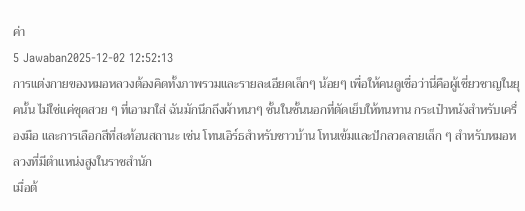ค่า
5 Jawaban2025-12-02 12:52:13
การแต่งกายของหมอหลวงต้องคิดทั้งภาพรวมและรายละเอียดเล็กๆ น้อยๆ เพื่อให้คนดูเชื่อว่านี่คือผู้เชี่ยวชาญในยุคนั้น ไม่ใช่แค่ชุดสวย ๆ ที่เอามาใส่ ฉันมักนึกถึงผ้าหนาๆ ชั้นในชั้นนอกที่ตัดเย็บให้ทนทาน กระเป๋าหนังสำหรับเครื่องมือ และการเลือกสีที่สะท้อนสถานะ เช่น โทนเอิร์ธสำหรับชาวบ้าน โทนเข้มและปักลวดลายเล็ก ๆ สำหรับหมอหลวงที่มีตำแหน่งสูงในราชสำนัก
เมื่อต้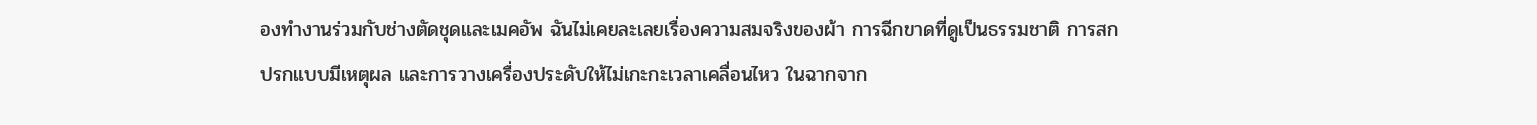องทำงานร่วมกับช่างตัดชุดและเมคอัพ ฉันไม่เคยละเลยเรื่องความสมจริงของผ้า การฉีกขาดที่ดูเป็นธรรมชาติ การสกปรกแบบมีเหตุผล และการวางเครื่องประดับให้ไม่เกะกะเวลาเคลื่อนไหว ในฉากจาก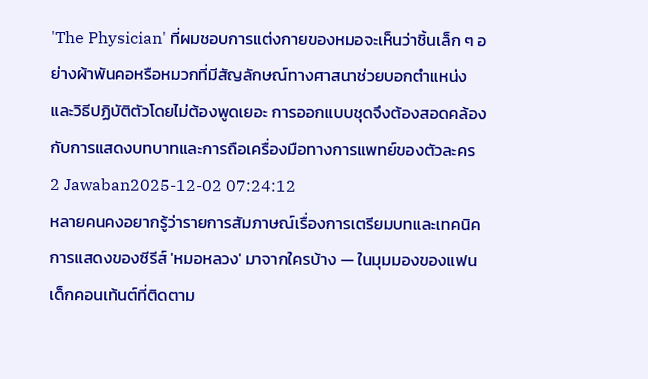'The Physician' ที่ผมชอบการแต่งกายของหมอจะเห็นว่าชิ้นเล็ก ๆ อย่างผ้าพันคอหรือหมวกที่มีสัญลักษณ์ทางศาสนาช่วยบอกตำแหน่งและวิธีปฏิบัติตัวโดยไม่ต้องพูดเยอะ การออกแบบชุดจึงต้องสอดคล้องกับการแสดงบทบาทและการถือเครื่องมือทางการแพทย์ของตัวละคร
2 Jawaban2025-12-02 07:24:12
หลายคนคงอยากรู้ว่ารายการสัมภาษณ์เรื่องการเตรียมบทและเทคนิคการแสดงของซีรีส์ 'หมอหลวง' มาจากใครบ้าง — ในมุมมองของแฟนเด็กคอนเท้นต์ที่ติดตาม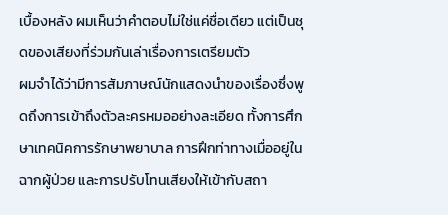เบื้องหลัง ผมเห็นว่าคำตอบไม่ใช่แค่ชื่อเดียว แต่เป็นชุดของเสียงที่ร่วมกันเล่าเรื่องการเตรียมตัว
ผมจำได้ว่ามีการสัมภาษณ์นักแสดงนำของเรื่องซึ่งพูดถึงการเข้าถึงตัวละครหมออย่างละเอียด ทั้งการศึกษาเทคนิคการรักษาพยาบาล การฝึกท่าทางเมื่ออยู่ในฉากผู้ป่วย และการปรับโทนเสียงให้เข้ากับสถา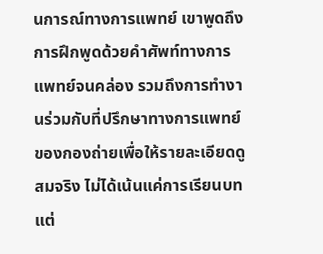นการณ์ทางการแพทย์ เขาพูดถึงการฝึกพูดด้วยคำศัพท์ทางการแพทย์จนคล่อง รวมถึงการทำงานร่วมกับที่ปรึกษาทางการแพทย์ของกองถ่ายเพื่อให้รายละเอียดดูสมจริง ไม่ได้เน้นแค่การเรียนบท แต่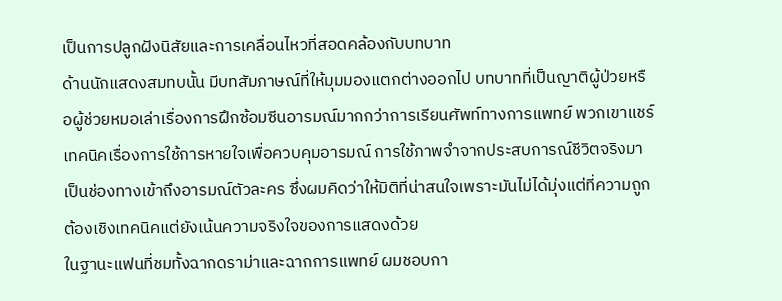เป็นการปลูกฝังนิสัยและการเคลื่อนไหวที่สอดคล้องกับบทบาท
ด้านนักแสดงสมทบนั้น มีบทสัมภาษณ์ที่ให้มุมมองแตกต่างออกไป บทบาทที่เป็นญาติผู้ป่วยหรือผู้ช่วยหมอเล่าเรื่องการฝึกซ้อมซีนอารมณ์มากกว่าการเรียนศัพท์ทางการแพทย์ พวกเขาแชร์เทคนิคเรื่องการใช้การหายใจเพื่อควบคุมอารมณ์ การใช้ภาพจำจากประสบการณ์ชีวิตจริงมาเป็นช่องทางเข้าถึงอารมณ์ตัวละคร ซึ่งผมคิดว่าให้มิติที่น่าสนใจเพราะมันไม่ได้มุ่งแต่ที่ความถูกต้องเชิงเทคนิคแต่ยังเน้นความจริงใจของการแสดงด้วย
ในฐานะแฟนที่ชมทั้งฉากดราม่าและฉากการแพทย์ ผมชอบกา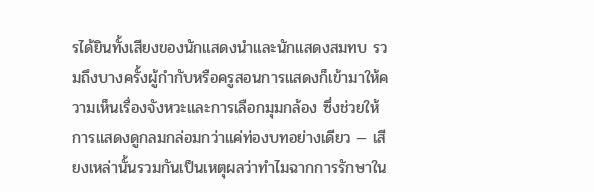รได้ยินทั้งเสียงของนักแสดงนำและนักแสดงสมทบ รวมถึงบางครั้งผู้กำกับหรือครูสอนการแสดงก็เข้ามาให้ความเห็นเรื่องจังหวะและการเลือกมุมกล้อง ซึ่งช่วยให้การแสดงดูกลมกล่อมกว่าแค่ท่องบทอย่างเดียว — เสียงเหล่านั้นรวมกันเป็นเหตุผลว่าทำไมฉากการรักษาใน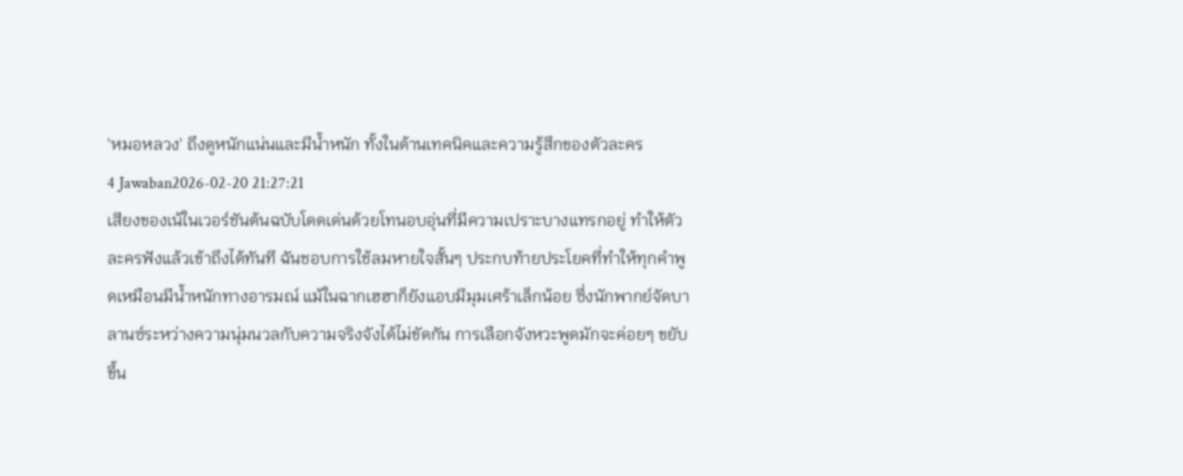'หมอหลวง' ถึงดูหนักแน่นและมีน้ำหนัก ทั้งในด้านเทคนิคและความรู้สึกของตัวละคร
4 Jawaban2026-02-20 21:27:21
เสียงของเน้ในเวอร์ชันต้นฉบับโดดเด่นด้วยโทนอบอุ่นที่มีความเปราะบางแทรกอยู่ ทำให้ตัวละครฟังแล้วเข้าถึงได้ทันที ฉันชอบการใช้ลมหายใจสั้นๆ ประกบท้ายประโยคที่ทำให้ทุกคำพูดเหมือนมีน้ำหนักทางอารมณ์ แม้ในฉากเฮฮาก็ยังแอบมีมุมเศร้าเล็กน้อย ซึ่งนักพากย์จัดบาลานซ์ระหว่างความนุ่มนวลกับความจริงจังได้ไม่ขัดกัน การเลือกจังหวะพูดมักจะค่อยๆ ขยับขึ้น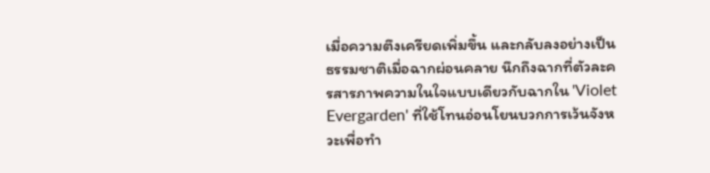เมื่อความตึงเครียดเพิ่มขึ้น และกลับลงอย่างเป็นธรรมชาติเมื่อฉากผ่อนคลาย นึกถึงฉากที่ตัวละครสารภาพความในใจแบบเดียวกับฉากใน 'Violet Evergarden' ที่ใช้โทนอ่อนโยนบวกการเว้นจังหวะเพื่อทำ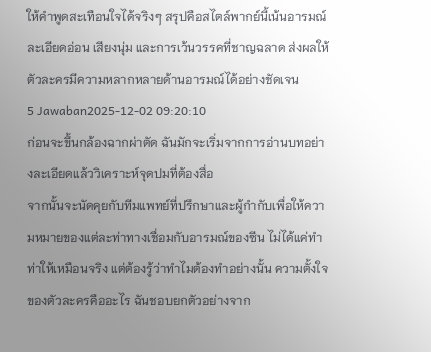ให้คำพูดสะเทือนใจได้จริงๆ สรุปคือสไตล์พากย์นี้เน้นอารมณ์ละเอียดอ่อน เสียงนุ่ม และการเว้นวรรคที่ชาญฉลาด ส่งผลให้ตัวละครมีความหลากหลายด้านอารมณ์ได้อย่างชัดเจน
5 Jawaban2025-12-02 09:20:10
ก่อนจะขึ้นกล้องฉากผ่าตัด ฉันมักจะเริ่มจากการอ่านบทอย่างละเอียดแล้ววิเคราะห์จุดปมที่ต้องสื่อ
จากนั้นจะนัดคุยกับทีมแพทย์ที่ปรึกษาและผู้กำกับเพื่อให้ความหมายของแต่ละท่าทางเชื่อมกับอารมณ์ของซีน ไม่ได้แค่ทำท่าให้เหมือนจริง แต่ต้องรู้ว่าทำไมต้องทำอย่างนั้น ความตั้งใจของตัวละครคืออะไร ฉันชอบยกตัวอย่างจาก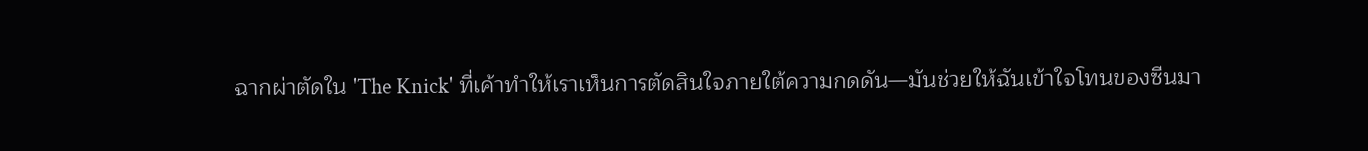ฉากผ่าตัดใน 'The Knick' ที่เค้าทำให้เราเห็นการตัดสินใจภายใต้ความกดดัน—มันช่วยให้ฉันเข้าใจโทนของซีนมา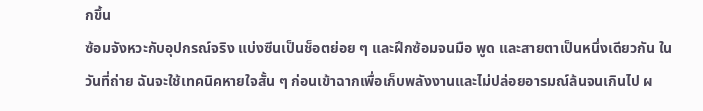กขึ้น
ซ้อมจังหวะกับอุปกรณ์จริง แบ่งซีนเป็นช็อตย่อย ๆ และฝึกซ้อมจนมือ พูด และสายตาเป็นหนึ่งเดียวกัน ในวันที่ถ่าย ฉันจะใช้เทคนิคหายใจสั้น ๆ ก่อนเข้าฉากเพื่อเก็บพลังงานและไม่ปล่อยอารมณ์ล้นจนเกินไป ผ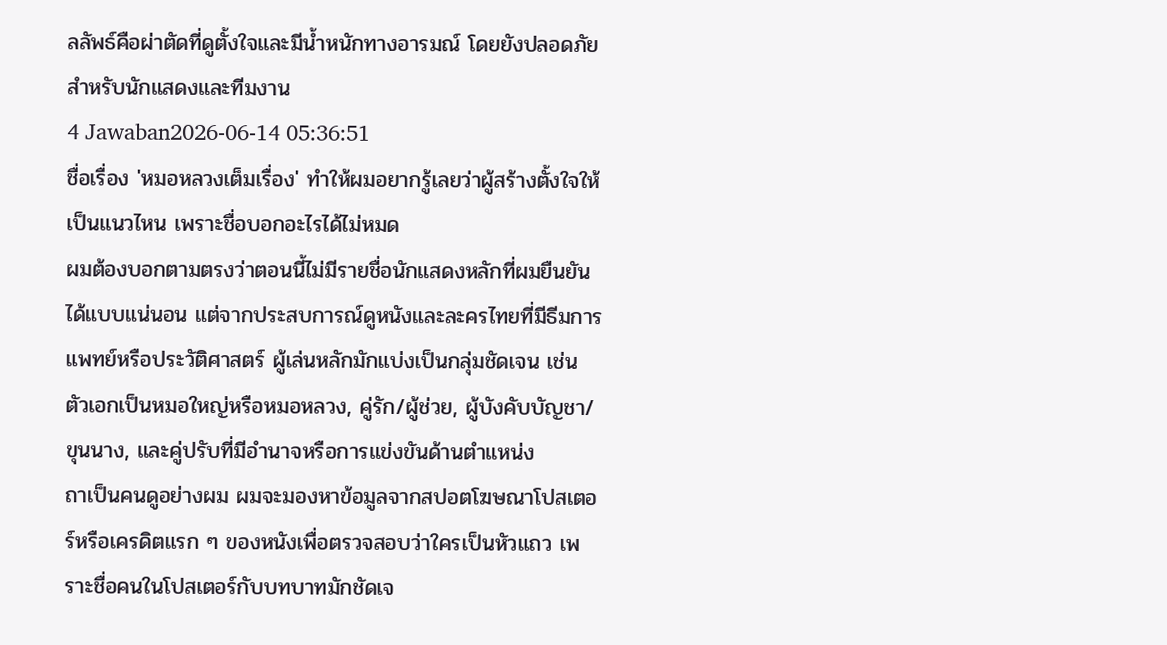ลลัพธ์คือผ่าตัดที่ดูตั้งใจและมีน้ำหนักทางอารมณ์ โดยยังปลอดภัยสำหรับนักแสดงและทีมงาน
4 Jawaban2026-06-14 05:36:51
ชื่อเรื่อง 'หมอหลวงเต็มเรื่อง' ทำให้ผมอยากรู้เลยว่าผู้สร้างตั้งใจให้เป็นแนวไหน เพราะชื่อบอกอะไรได้ไม่หมด
ผมต้องบอกตามตรงว่าตอนนี้ไม่มีรายชื่อนักแสดงหลักที่ผมยืนยันได้แบบแน่นอน แต่จากประสบการณ์ดูหนังและละครไทยที่มีธีมการแพทย์หรือประวัติศาสตร์ ผู้เล่นหลักมักแบ่งเป็นกลุ่มชัดเจน เช่น ตัวเอกเป็นหมอใหญ่หรือหมอหลวง, คู่รัก/ผู้ช่วย, ผู้บังคับบัญชา/ขุนนาง, และคู่ปรับที่มีอำนาจหรือการแข่งขันด้านตำแหน่ง
ถาเป็นคนดูอย่างผม ผมจะมองหาข้อมูลจากสปอตโฆษณาโปสเตอร์หรือเครดิตแรก ๆ ของหนังเพื่อตรวจสอบว่าใครเป็นหัวแถว เพราะชื่อคนในโปสเตอร์กับบทบาทมักชัดเจ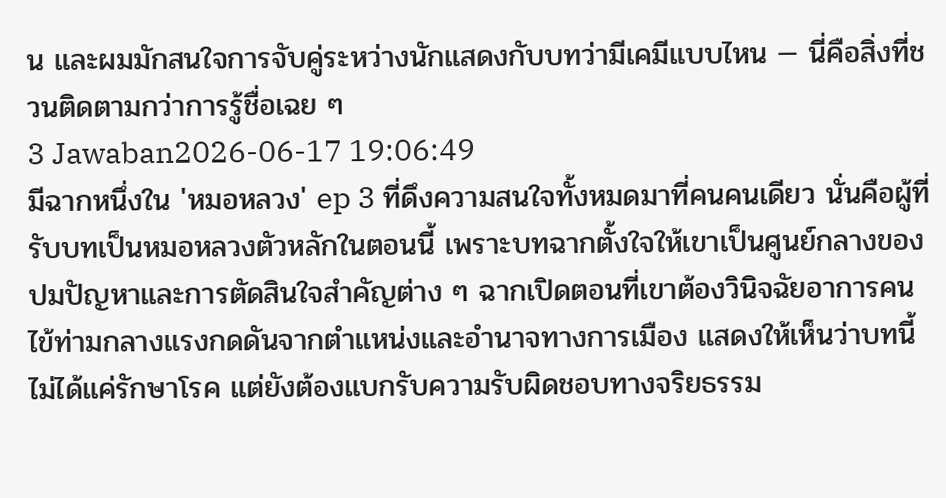น และผมมักสนใจการจับคู่ระหว่างนักแสดงกับบทว่ามีเคมีแบบไหน — นี่คือสิ่งที่ชวนติดตามกว่าการรู้ชื่อเฉย ๆ
3 Jawaban2026-06-17 19:06:49
มีฉากหนึ่งใน 'หมอหลวง' ep 3 ที่ดึงความสนใจทั้งหมดมาที่คนคนเดียว นั่นคือผู้ที่รับบทเป็นหมอหลวงตัวหลักในตอนนี้ เพราะบทฉากตั้งใจให้เขาเป็นศูนย์กลางของปมปัญหาและการตัดสินใจสำคัญต่าง ๆ ฉากเปิดตอนที่เขาต้องวินิจฉัยอาการคนไข้ท่ามกลางแรงกดดันจากตำแหน่งและอำนาจทางการเมือง แสดงให้เห็นว่าบทนี้ไม่ได้แค่รักษาโรค แต่ยังต้องแบกรับความรับผิดชอบทางจริยธรรม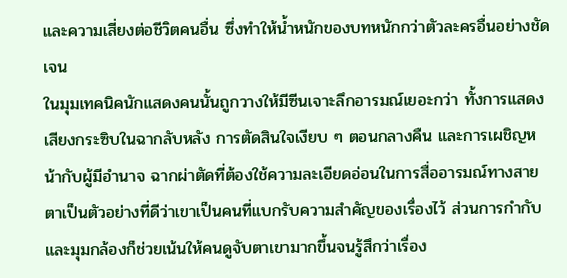และความเสี่ยงต่อชีวิตคนอื่น ซึ่งทำให้น้ำหนักของบทหนักกว่าตัวละครอื่นอย่างชัดเจน
ในมุมเทคนิคนักแสดงคนนั้นถูกวางให้มีซีนเจาะลึกอารมณ์เยอะกว่า ทั้งการแสดงเสียงกระซิบในฉากลับหลัง การตัดสินใจเงียบ ๆ ตอนกลางคืน และการเผชิญหน้ากับผู้มีอำนาจ ฉากผ่าตัดที่ต้องใช้ความละเอียดอ่อนในการสื่ออารมณ์ทางสายตาเป็นตัวอย่างที่ดีว่าเขาเป็นคนที่แบกรับความสำคัญของเรื่องไว้ ส่วนการกำกับและมุมกล้องก็ช่วยเน้นให้คนดูจับตาเขามากขึ้นจนรู้สึกว่าเรื่อง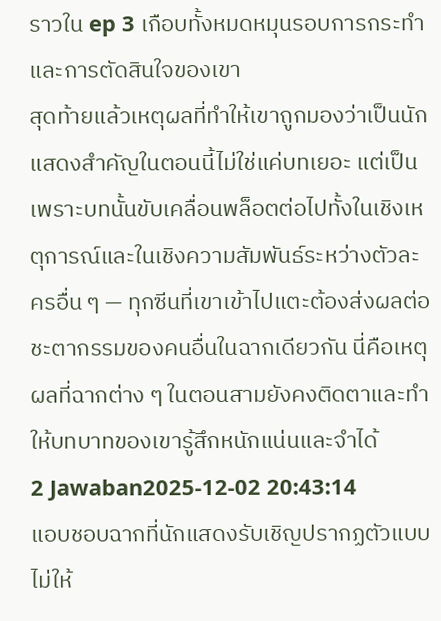ราวใน ep 3 เกือบทั้งหมดหมุนรอบการกระทำและการตัดสินใจของเขา
สุดท้ายแล้วเหตุผลที่ทำให้เขาถูกมองว่าเป็นนักแสดงสำคัญในตอนนี้ไม่ใช่แค่บทเยอะ แต่เป็นเพราะบทนั้นขับเคลื่อนพล็อตต่อไปทั้งในเชิงเหตุการณ์และในเชิงความสัมพันธ์ระหว่างตัวละครอื่น ๆ — ทุกซีนที่เขาเข้าไปแตะต้องส่งผลต่อชะตากรรมของคนอื่นในฉากเดียวกัน นี่คือเหตุผลที่ฉากต่าง ๆ ในตอนสามยังคงติดตาและทำให้บทบาทของเขารู้สึกหนักแน่นและจำได้
2 Jawaban2025-12-02 20:43:14
แอบชอบฉากที่นักแสดงรับเชิญปรากฏตัวแบบไม่ให้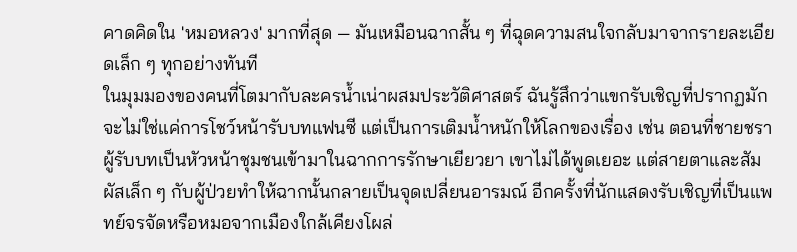คาดคิดใน 'หมอหลวง' มากที่สุด — มันเหมือนฉากสั้น ๆ ที่ฉุดความสนใจกลับมาจากรายละเอียดเล็ก ๆ ทุกอย่างทันที
ในมุมมองของคนที่โตมากับละครน้ำเน่าผสมประวัติศาสตร์ ฉันรู้สึกว่าแขกรับเชิญที่ปรากฏมักจะไม่ใช่แค่การโชว์หน้ารับบทแฟนซี แต่เป็นการเติมน้ำหนักให้โลกของเรื่อง เช่น ตอนที่ชายชราผู้รับบทเป็นหัวหน้าชุมชนเข้ามาในฉากการรักษาเยียวยา เขาไม่ได้พูดเยอะ แต่สายตาและสัมผัสเล็ก ๆ กับผู้ป่วยทำให้ฉากนั้นกลายเป็นจุดเปลี่ยนอารมณ์ อีกครั้งที่นักแสดงรับเชิญที่เป็นแพทย์จรจัดหรือหมอจากเมืองใกล้เคียงโผล่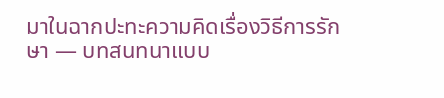มาในฉากปะทะความคิดเรื่องวิธีการรักษา — บทสนทนาแบบ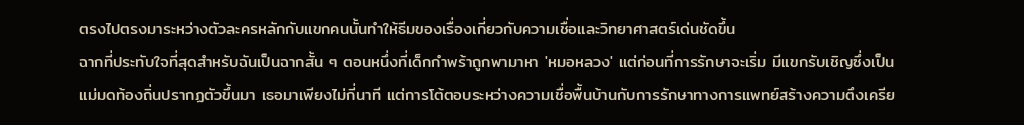ตรงไปตรงมาระหว่างตัวละครหลักกับแขกคนนั้นทำให้ธีมของเรื่องเกี่ยวกับความเชื่อและวิทยาศาสตร์เด่นชัดขึ้น
ฉากที่ประทับใจที่สุดสำหรับฉันเป็นฉากสั้น ๆ ตอนหนึ่งที่เด็กกำพร้าถูกพามาหา 'หมอหลวง' แต่ก่อนที่การรักษาจะเริ่ม มีแขกรับเชิญซึ่งเป็นแม่มดท้องถิ่นปรากฏตัวขึ้นมา เธอมาเพียงไม่กี่นาที แต่การโต้ตอบระหว่างความเชื่อพื้นบ้านกับการรักษาทางการแพทย์สร้างความตึงเครีย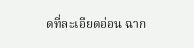ดที่ละเอียดอ่อน ฉาก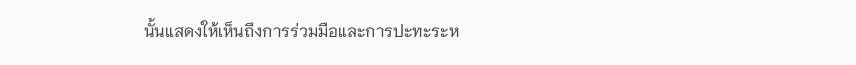นั้นแสดงให้เห็นถึงการร่วมมือและการปะทะระห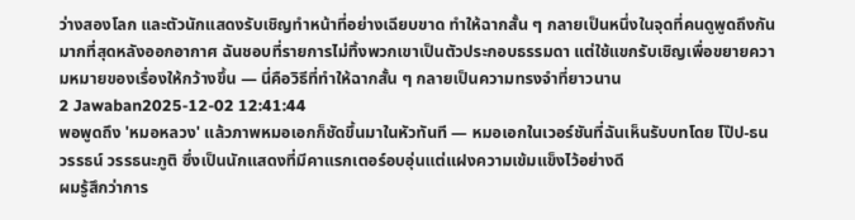ว่างสองโลก และตัวนักแสดงรับเชิญทำหน้าที่อย่างเฉียบขาด ทำให้ฉากสั้น ๆ กลายเป็นหนึ่งในจุดที่คนดูพูดถึงกันมากที่สุดหลังออกอากาศ ฉันชอบที่รายการไม่ทิ้งพวกเขาเป็นตัวประกอบธรรมดา แต่ใช้แขกรับเชิญเพื่อขยายความหมายของเรื่องให้กว้างขึ้น — นี่คือวิธีที่ทำให้ฉากสั้น ๆ กลายเป็นความทรงจำที่ยาวนาน
2 Jawaban2025-12-02 12:41:44
พอพูดถึง 'หมอหลวง' แล้วภาพหมอเอกก็ชัดขึ้นมาในหัวทันที — หมอเอกในเวอร์ชันที่ฉันเห็นรับบทโดย โป๊ป-ธนวรรธน์ วรรธนะภูติ ซึ่งเป็นนักแสดงที่มีคาแรกเตอร์อบอุ่นแต่แฝงความเข้มแข็งไว้อย่างดี
ผมรู้สึกว่าการ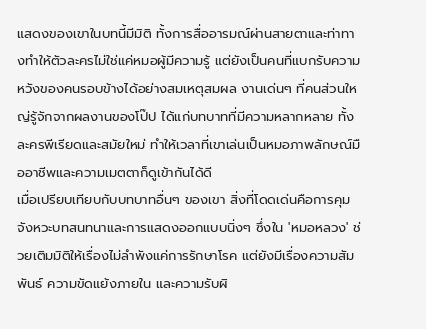แสดงของเขาในบทนี้มีมิติ ทั้งการสื่ออารมณ์ผ่านสายตาและท่าทางทำให้ตัวละครไม่ใช่แค่หมอผู้มีความรู้ แต่ยังเป็นคนที่แบกรับความหวังของคนรอบข้างได้อย่างสมเหตุสมผล งานเด่นๆ ที่คนส่วนใหญ่รู้จักจากผลงานของโป๊ป ได้แก่บทบาทที่มีความหลากหลาย ทั้งละครพีเรียดและสมัยใหม่ ทำให้เวลาที่เขาเล่นเป็นหมอภาพลักษณ์มืออาชีพและความเมตตาก็ดูเข้ากันได้ดี
เมื่อเปรียบเทียบกับบทบาทอื่นๆ ของเขา สิ่งที่โดดเด่นคือการคุมจังหวะบทสนทนาและการแสดงออกแบบนิ่งๆ ซึ่งใน 'หมอหลวง' ช่วยเติมมิติให้เรื่องไม่ลำพังแค่การรักษาโรค แต่ยังมีเรื่องความสัมพันธ์ ความขัดแย้งภายใน และความรับผิ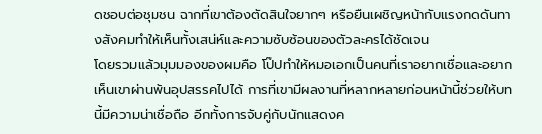ดชอบต่อชุมชน ฉากที่เขาต้องตัดสินใจยากๆ หรือยืนเผชิญหน้ากับแรงกดดันทางสังคมทำให้เห็นทั้งเสน่ห์และความซับซ้อนของตัวละครได้ชัดเจน
โดยรวมแล้วมุมมองของผมคือ โป๊ปทำให้หมอเอกเป็นคนที่เราอยากเชื่อและอยากเห็นเขาผ่านพ้นอุปสรรคไปได้ การที่เขามีผลงานที่หลากหลายก่อนหน้านี้ช่วยให้บทนี้มีความน่าเชื่อถือ อีกทั้งการจับคู่กับนักแสดงค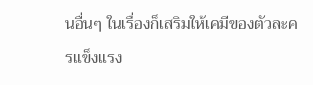นอื่นๆ ในเรื่องก็เสริมให้เคมีของตัวละครแข็งแรง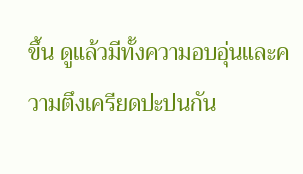ขึ้น ดูแล้วมีทั้งความอบอุ่นและความตึงเครียดปะปนกัน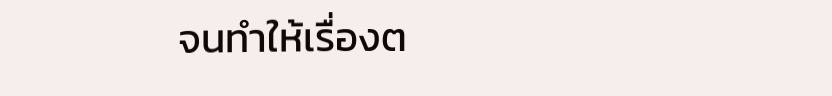จนทำให้เรื่องต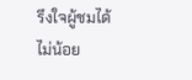รึงใจผู้ชมได้ไม่น้อย